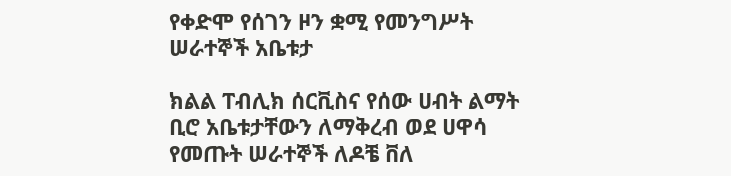የቀድሞ የሰገን ዞን ቋሚ የመንግሥት ሠራተኞች አቤቱታ

ክልል ፐብሊክ ሰርቪስና የሰው ሀብት ልማት ቢሮ አቤቱታቸውን ለማቅረብ ወደ ሀዋሳ የመጡት ሠራተኞች ለዶቼ ቨለ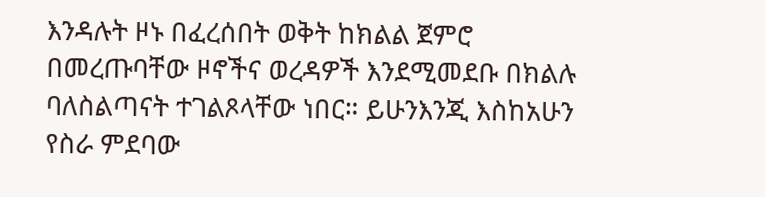እንዳሉት ዞኑ በፈረሰበት ወቅት ከክልል ጀምሮ በመረጡባቸው ዞኖችና ወረዳዎች እንደሚመደቡ በክልሉ ባለስልጣናት ተገልጾላቸው ነበር። ይሁንእንጂ እስከአሁን የስራ ምደባው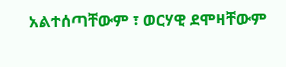አልተሰጣቸውም ፣ ወርሃዊ ደሞዛቸውም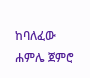ከባለፈው ሐምሌ ጀምሮ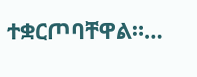ተቋርጦባቸዋል።…